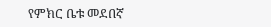የምክር ቤቱ መደበኛ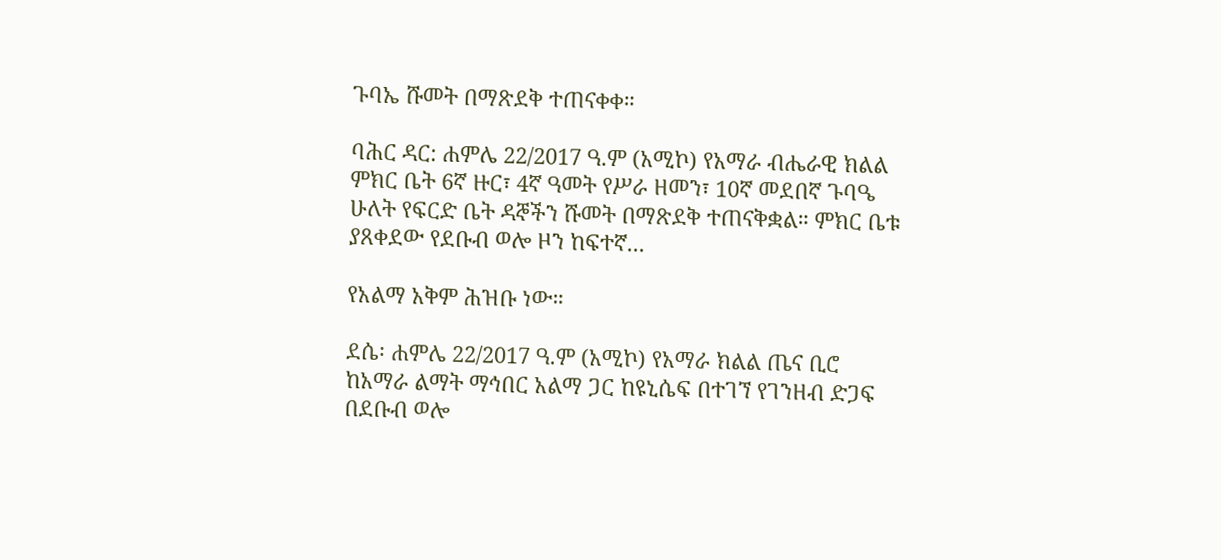ጉባኤ ሹመት በማጽደቅ ተጠናቀቀ።

ባሕር ዳር: ሐምሌ 22/2017 ዓ.ም (አሚኮ) የአማራ ብሔራዊ ክልል ምክር ቤት 6ኛ ዙር፣ 4ኛ ዓመት የሥራ ዘመን፣ 10ኛ መደበኛ ጉባዔ ሁለት የፍርድ ቤት ዳኞችን ሹመት በማጽደቅ ተጠናቅቋል። ምክር ቤቱ ያጸቀደው የደቡብ ወሎ ዞን ከፍተኛ...

የአልማ አቅም ሕዝቡ ነው።

ደሴ፡ ሐምሌ 22/2017 ዓ.ም (አሚኮ) የአማራ ክልል ጤና ቢሮ ከአማራ ልማት ማኅበር አልማ ጋር ከዩኒሴፍ በተገኘ የገንዘብ ድጋፍ በደቡብ ወሎ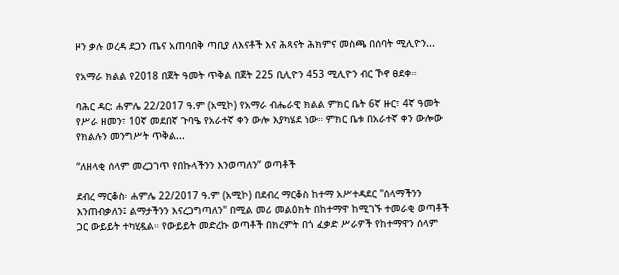ዞን ቃሉ ወረዳ ደጋን ጤና አጠባበቅ ጣቢያ ለእናቶች እና ሕጻናት ሕክምና መስጫ በሰባት ሚሊዮን...

የአማራ ክልል የ2018 በጀት ዓመት ጥቅል በጀት 225 ቢሊዮን 453 ሚሊዮን ብር ኾኖ ፀደቀ።

ባሕር ዳር: ሐምሌ 22/2017 ዓ.ም (አሚኮ) የአማራ ብሔራዊ ክልል ምክር ቤት 6ኛ ዙር፣ 4ኛ ዓመት የሥራ ዘመን፣ 10ኛ መደበኛ ጉባዔ የአራተኛ ቀን ውሎ እያካሄደ ነው። ምክር ቤቱ በአራተኛ ቀን ውሎው የክልሉን መንግሥት ጥቅል...

“ለዘላቂ ሰላም መረጋገጥ የበኩላችንን እንወጣለን” ወጣቶች

ደብረ ማርቆስ፡ ሐምሌ 22/2017 ዓ.ም (አሚኮ) በደብረ ማርቆስ ከተማ አሥተዳደር "ሰላማችንን እንጠብቃለን፤ ልማታችንን እናረጋግጣለን" በሚል መሪ መልዕክት በከተማዋ ከሚገኙ ተመራቂ ወጣቶች ጋር ውይይት ተካሂዷል። የውይይት መድረኩ ወጣቶች በክረምት በጎ ፈቃድ ሥራዎች የከተማዋን ሰላም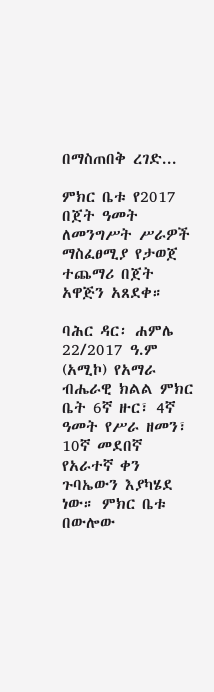በማስጠበቅ ረገድ...

ምክር ቤቱ የ2017 በጀት ዓመት ለመንግሥት ሥራዎች ማስፈፀሚያ የታወጀ ተጨማሪ በጀት አዋጅን አጸደቀ።

ባሕር ዳር፡ ሐምሌ 22/2017 ዓ.ም (አሚኮ) የአማራ ብሔራዊ ክልል ምክር ቤት 6ኛ ዙር፣ 4ኛ ዓመት የሥራ ዘመን፣ 10ኛ መደበኛ የአራተኛ ቀን ጉባኤውን እያካሄደ ነው። ምክር ቤቱ በውሎው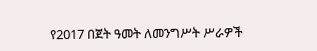የ2017 በጀት ዓመት ለመንግሥት ሥራዎች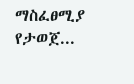ማስፈፀሚያ የታወጀ...